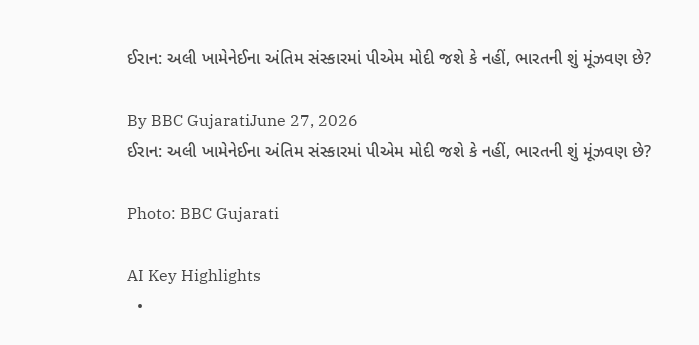ઈરાન: અલી ખામેનેઈના અંતિમ સંસ્કારમાં પીએમ મોદી જશે કે નહીં, ભારતની શું મૂંઝવણ છે?

By BBC GujaratiJune 27, 2026
ઈરાન: અલી ખામેનેઈના અંતિમ સંસ્કારમાં પીએમ મોદી જશે કે નહીં, ભારતની શું મૂંઝવણ છે?

Photo: BBC Gujarati

AI Key Highlights
  •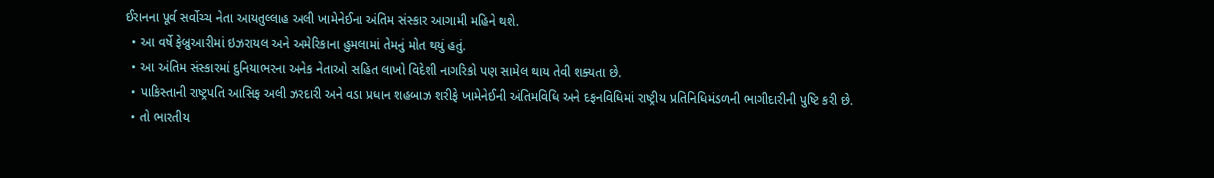ઈરાનના પૂર્વ સર્વોચ્ચ નેતા આયતુલ્લાહ અલી ખામેનેઈના અંતિમ સંસ્કાર આગામી મહિને થશે.
  • આ વર્ષે ફેબ્રુઆરીમાં ઇઝરાયલ અને અમેરિકાના હુમલામાં તેમનું મોત થયું હતું.
  • આ અંતિમ સંસ્કારમાં દુનિયાભરના અનેક નેતાઓ સહિત લાખો વિદેશી નાગરિકો પણ સામેલ થાય તેવી શક્યતા છે.
  • પાકિસ્તાની રાષ્ટ્રપતિ આસિફ અલી ઝરદારી અને વડા પ્રધાન શહબાઝ શરીફે ખામેનેઈની અંતિમવિધિ અને દફનવિધિમાં રાષ્ટ્રીય પ્રતિનિધિમંડળની ભાગીદારીની પુષ્ટિ કરી છે.
  • તો ભારતીય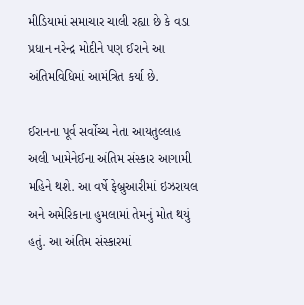મીડિયામાં સમાચાર ચાલી રહ્યા છે કે વડા પ્રધાન નરેન્દ્ર મોદીને પણ ઈરાને આ અંતિમવિધિમાં આમંત્રિત કર્યા છે.

ઈરાનના પૂર્વ સર્વોચ્ચ નેતા આયતુલ્લાહ અલી ખામેનેઈના અંતિમ સંસ્કાર આગામી મહિને થશે. આ વર્ષે ફેબ્રુઆરીમાં ઇઝરાયલ અને અમેરિકાના હુમલામાં તેમનું મોત થયું હતું. આ અંતિમ સંસ્કારમાં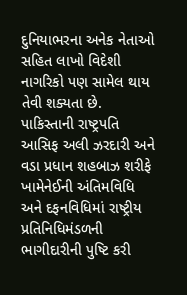દુનિયાભરના અનેક નેતાઓ સહિત લાખો વિદેશી નાગરિકો પણ સામેલ થાય તેવી શક્યતા છે. પાકિસ્તાની રાષ્ટ્રપતિ આસિફ અલી ઝરદારી અને વડા પ્રધાન શહબાઝ શરીફે ખામેનેઈની અંતિમવિધિ અને દફનવિધિમાં રાષ્ટ્રીય પ્રતિનિધિમંડળની ભાગીદારીની પુષ્ટિ કરી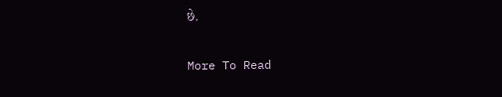છે.

More To Read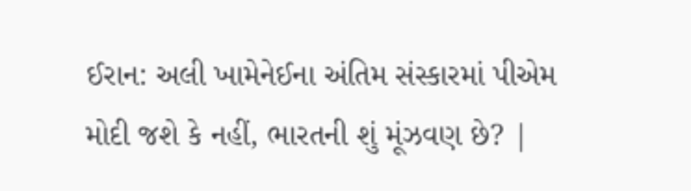ઈરાન: અલી ખામેનેઈના અંતિમ સંસ્કારમાં પીએમ મોદી જશે કે નહીં, ભારતની શું મૂંઝવણ છે? |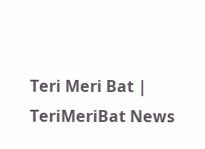Teri Meri Bat | TeriMeriBat News